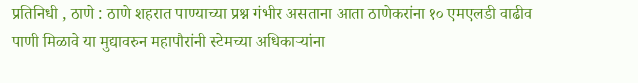प्रतिनिधी , ठाणे : ठाणे शहरात पाण्याच्या प्रश्न गंभीर असताना आता ठाणेकरांना १० एमएलडी वाढीव पाणी मिळावे या मुद्यावरुन महापौरांनी स्टेमच्या अधिकाऱ्यांना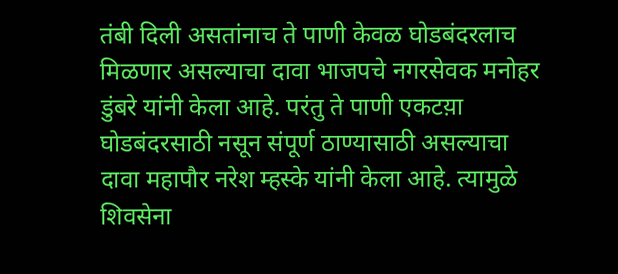तंबी दिली असतांनाच ते पाणी केवळ घोडबंदरलाच मिळणार असल्याचा दावा भाजपचे नगरसेवक मनोहर डुंबरे यांनी केला आहे. परंतु ते पाणी एकटय़ा घोडबंदरसाठी नसून संपूर्ण ठाण्यासाठी असल्याचा दावा महापौर नरेश म्हस्के यांनी केला आहे. त्यामुळे शिवसेना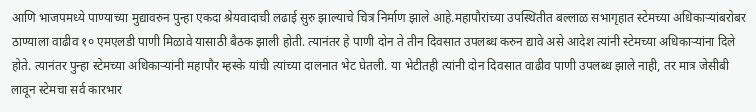आणि भाजपमध्ये पाण्याच्या मुद्यावरुन पुन्हा एकदा श्रेयवादाची लढाई सुरु झाल्याचे चित्र निर्माण झाले आहे.महापौरांच्या उपस्थितीत बल्लाळ सभागृहात स्टेमच्या अधिकाऱ्यांबरोबर ठाण्याला वाढीव १० एमएलडी पाणी मिळावे यासाठी बैठक झाली होती. त्यानंतर हे पाणी दोन ते तीन दिवसात उपलब्ध करुन द्यावे असे आदेश त्यांनी स्टेमच्या अधिकाऱ्यांना दिले होते. त्यानंतर पुन्हा स्टेमच्या अधिकाऱ्यांनी महापौर म्हस्के यांची त्यांच्या दालनात भेट घेतली. या भेटीतही त्यांनी दोन दिवसात वाढीव पाणी उपलब्ध झाले नाही, तर मात्र जेसीबी लावून स्टेमचा सर्व कारभार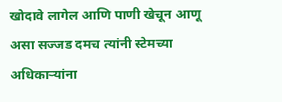खोदावे लागेल आणि पाणी खेचून आणू असा सज्जड दमच त्यांनी स्टेमच्या अधिकाऱ्यांना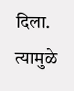दिला. त्यामुळे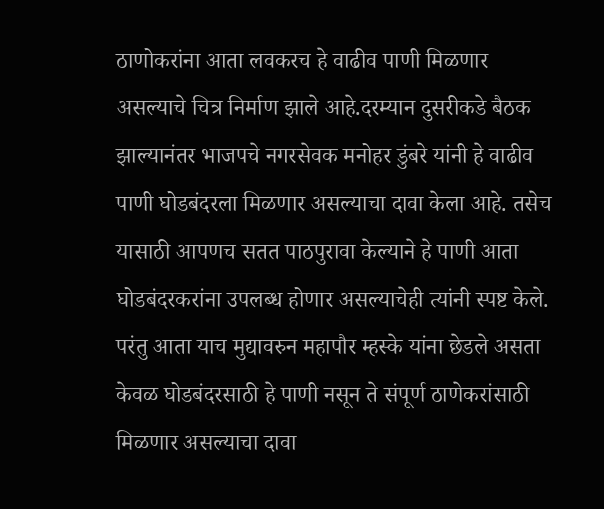ठाणोकरांना आता लवकरच हे वाढीव पाणी मिळणार असल्याचे चित्र निर्माण झाले आहे.दरम्यान दुसरीकडे बैठक झाल्यानंतर भाजपचे नगरसेवक मनोहर डुंबरे यांनी हे वाढीव पाणी घोडबंदरला मिळणार असल्याचा दावा केला आहे. तसेच यासाठी आपणच सतत पाठपुरावा केल्याने हे पाणी आता घोडबंदरकरांना उपलब्ध होणार असल्याचेही त्यांनी स्पष्ट केले. परंतु आता याच मुद्यावरुन महापौर म्हस्के यांना छेडले असता केवळ घोडबंदरसाठी हे पाणी नसून ते संपूर्ण ठाणेकरांसाठी मिळणार असल्याचा दावा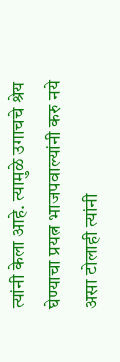त्यांनी केला आहे. त्यामुळे उगाचचे श्रेय घेण्याचा प्रयत्न भाजपवाल्यांनी करु नये असा टोलाही त्यांनी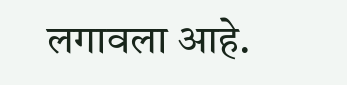लगावला आहे.